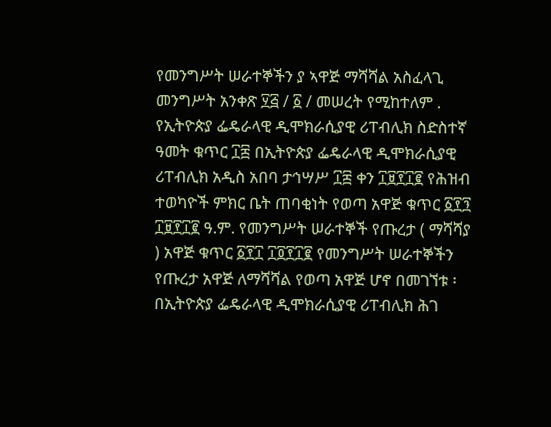የመንግሥት ሠራተኞችን ያ ኣዋጅ ማሻሻል አስፈላጊ መንግሥት አንቀጽ ፶፭ / ፩ / መሠረት የሚከተለም . የኢትዮጵያ ፌዴራላዊ ዲሞክራሲያዊ ሪፐብሊክ ስድስተኛ ዓመት ቁጥር ፲፰ በኢትዮጵያ ፌዴራላዊ ዲሞክራሲያዊ ሪፐብሊክ አዲስ አበባ ታኅሣሥ ፲፰ ቀን ፲፱፻፲፪ የሕዝብ ተወካዮች ምክር ቤት ጠባቂነት የወጣ አዋጅ ቁጥር ፩፻፺ ፲፱፻፲፪ ዓ.ም. የመንግሥት ሠራተኞች የጡረታ ( ማሻሻያ ) አዋጅ ቁጥር ፩፻፲ ፲፬፻፲፪ የመንግሥት ሠራተኞችን የጡረታ አዋጅ ለማሻሻል የወጣ አዋጅ ሆኖ በመገኘቱ ፡ በኢትዮጵያ ፌዴራላዊ ዲሞክራሲያዊ ሪፐብሊክ ሕገ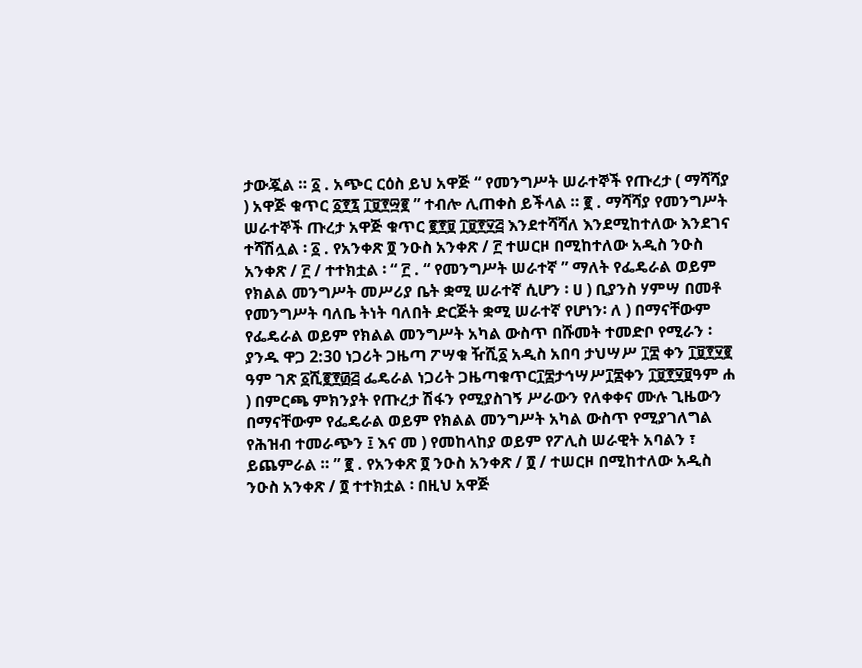ታውጇል ። ፩ . አጭር ርዕስ ይህ አዋጅ “ የመንግሥት ሠራተኞች የጡረታ ( ማሻሻያ ) አዋጅ ቁጥር ፩፻፯ ፲፱፻፵፪ ” ተብሎ ሊጠቀስ ይችላል ። ፪ . ማሻሻያ የመንግሥት ሠራተኞች ጡረታ አዋጅ ቁጥር ፪፻፱ ፲፱፻፶፭ እንደተሻሻለ እንደሚከተለው እንደገና ተሻሽሏል ፡ ፩ . የአንቀጽ ፬ ንዑስ አንቀጽ / ፫ ተሠርዞ በሚከተለው አዲስ ንዑስ አንቀጽ / ፫ / ተተክቷል ፡ “ ፫ . “ የመንግሥት ሠራተኛ ” ማለት የፌዴራል ወይም የክልል መንግሥት መሥሪያ ቤት ቋሚ ሠራተኛ ሲሆን ፡ ሀ ) ቢያንስ ሃምሣ በመቶ የመንግሥት ባለቤ ትነት ባለበት ድርጅት ቋሚ ሠራተኛ የሆነን፡ ለ ) በማናቸውም የፌዴራል ወይም የክልል መንግሥት አካል ውስጥ በሹመት ተመድቦ የሚራን ፡ ያንዱ ዋጋ 2:30 ነጋሪት ጋዜጣ ፖሣቁ ዥሺ፩ አዲስ አበባ ታህሣሥ ፲፰ ቀን ፲፱፻፶፪ ዓም ገጽ ፩ሺ፪፻፴፭ ፌዴራል ነጋሪት ጋዜጣቁጥር፲፰ታኅሣሥ፲፰ቀን ፲፱፻፶፱ዓም ሐ ) በምርጫ ምክንያት የጡረታ ሽፋን የሚያስገኝ ሥራውን የለቀቀና ሙሉ ጊዜውን በማናቸውም የፌዴራል ወይም የክልል መንግሥት አካል ውስጥ የሚያገለግል የሕዝብ ተመራጭን ፤ እና መ ) የመከላከያ ወይም የፖሊስ ሠራዊት አባልን ፣ ይጨምራል ። ” ፪ . የአንቀጽ ፬ ንዑስ አንቀጽ / ፬ / ተሠርዞ በሚከተለው አዲስ ንዑስ አንቀጽ / ፬ ተተክቷል ፡ በዚህ አዋጅ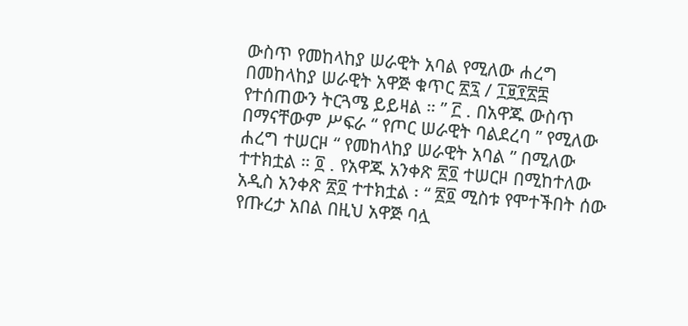ውስጥ የመከላከያ ሠራዊት አባል የሚለው ሐረግ በመከላከያ ሠራዊት አዋጅ ቁጥር ፳፯ / ፲፱፻፳፰ የተሰጠውን ትርጓሜ ይይዛል ። ” ፫ . በአዋጁ ውስጥ በማናቸውም ሥፍራ “ የጦር ሠራዊት ባልደረባ ” የሚለው ሐረግ ተሠርዞ “ የመከላከያ ሠራዊት አባል ” በሚለው ተተክቷል ። ፬ . የአዋጁ አንቀጽ ፳፬ ተሠርዞ በሚከተለው አዲስ አንቀጽ ፳፬ ተተክቷል ፡ “ ፳፬ ሚስቱ የሞተችበት ሰው የጡረታ አበል በዚህ አዋጅ ባሏ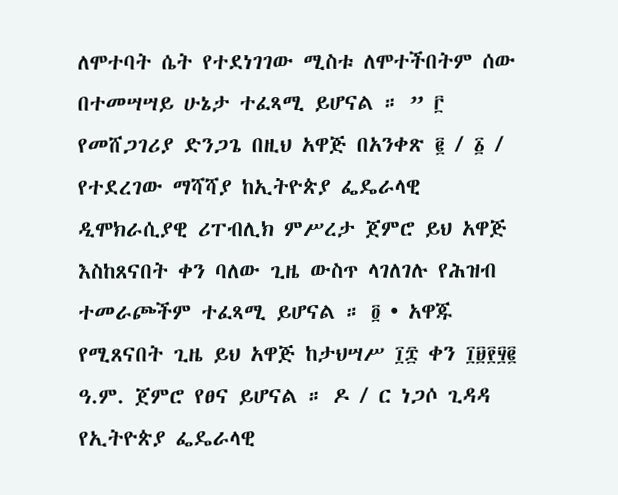ለሞተባት ሴት የተደነገገው ሚስቱ ለሞተችበትም ሰው በተመሣሣይ ሁኔታ ተፈጻሚ ይሆናል ። ” ፫ የመሸጋገሪያ ድንጋጌ በዚህ አዋጅ በአንቀጽ ፪ / ፩ / የተደረገው ማሻሻያ ከኢትዮጵያ ፌዴራላዊ ዲሞክራሲያዊ ሪፐብሊክ ምሥረታ ጀምሮ ይህ አዋጅ እስከጸናበት ቀን ባለው ጊዜ ውስጥ ላገለገሉ የሕዝብ ተመራጮችም ተፈጻሚ ይሆናል ። ፬ • አዋጁ የሚጸናበት ጊዜ ይህ አዋጅ ከታህሣሥ ፲፰ ቀን ፲፱፻፶፪ ዓ.ም. ጀምሮ የፀና ይሆናል ። ዶ / ር ነጋሶ ጊዳዳ የኢትዮጵያ ፌዴራላዊ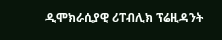ዲሞክራሲያዊ ሪፐብሊክ ፕሬዚዳንት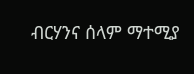ብርሃንና ሰላም ማተሚያ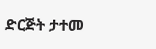ድርጅት ታተመ